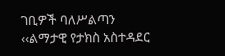ገቢዎች ባለሥልጣን ‹‹ልማታዊ የታክስ አስተዳደር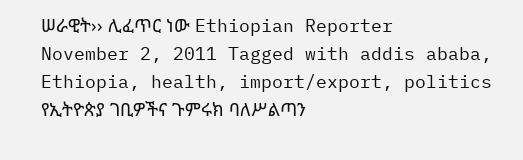ሠራዊት›› ሊፈጥር ነው Ethiopian Reporter November 2, 2011 Tagged with addis ababa, Ethiopia, health, import/export, politics የኢትዮጵያ ገቢዎችና ጉምሩክ ባለሥልጣን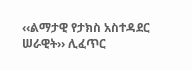‹‹ልማታዊ የታክስ አስተዳደር ሠራዊት›› ሊፈጥር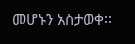መሆኑን አስታወቀ፡፡